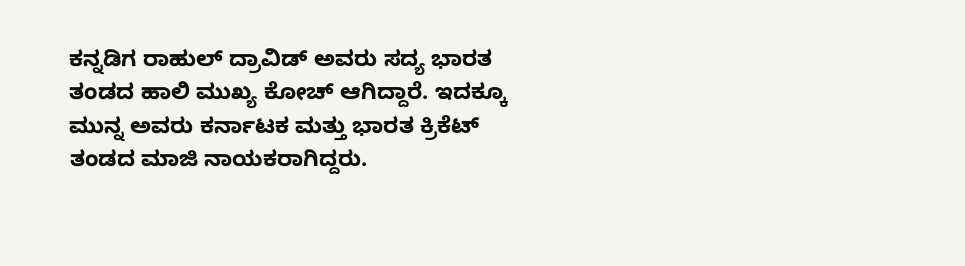ಕನ್ನಡಿಗ ರಾಹುಲ್ ದ್ರಾವಿಡ್ ಅವರು ಸದ್ಯ ಭಾರತ ತಂಡದ ಹಾಲಿ ಮುಖ್ಯ ಕೋಚ್ ಆಗಿದ್ದಾರೆ. ಇದಕ್ಕೂ ಮುನ್ನ ಅವರು ಕರ್ನಾಟಕ ಮತ್ತು ಭಾರತ ಕ್ರಿಕೆಟ್ ತಂಡದ ಮಾಜಿ ನಾಯಕರಾಗಿದ್ದರು.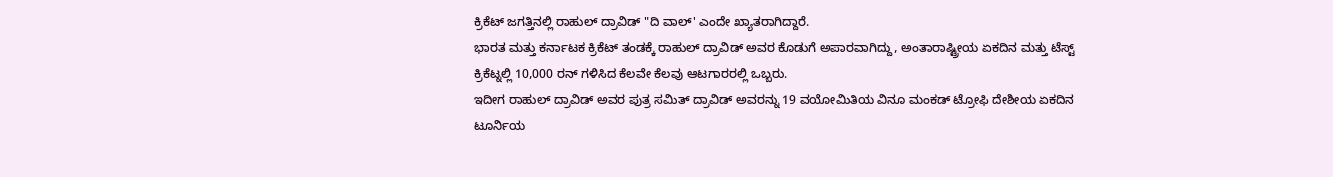ಕ್ರಿಕೆಟ್ ಜಗತ್ತಿನಲ್ಲಿ ರಾಹುಲ್ ದ್ರಾವಿಡ್ "ದಿ ವಾಲ್' ಎಂದೇ ಖ್ಯಾತರಾಗಿದ್ದಾರೆ.
ಭಾರತ ಮತ್ತು ಕರ್ನಾಟಕ ಕ್ರಿಕೆಟ್ ತಂಡಕ್ಕೆ ರಾಹುಲ್ ದ್ರಾವಿಡ್ ಅವರ ಕೊಡುಗೆ ಅಪಾರವಾಗಿದ್ದು, ಅಂತಾರಾಷ್ಟ್ರೀಯ ಏಕದಿನ ಮತ್ತು ಟೆಸ್ಟ್ ಕ್ರಿಕೆಟ್ನಲ್ಲಿ 10,000 ರನ್ ಗಳಿಸಿದ ಕೆಲವೇ ಕೆಲವು ಆಟಗಾರರಲ್ಲಿ ಒಬ್ಬರು.
ಇದೀಗ ರಾಹುಲ್ ದ್ರಾವಿಡ್ ಅವರ ಪುತ್ರ ಸಮಿತ್ ದ್ರಾವಿಡ್ ಅವರನ್ನು 19 ವಯೋಮಿತಿಯ ವಿನೂ ಮಂಕಡ್ ಟ್ರೋಫಿ ದೇಶೀಯ ಏಕದಿನ ಟೂರ್ನಿಯ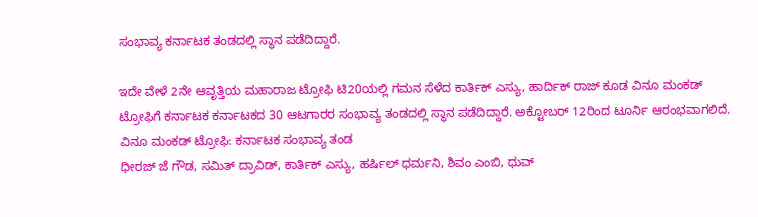ಸಂಭಾವ್ಯ ಕರ್ನಾಟಕ ತಂಡದಲ್ಲಿ ಸ್ಥಾನ ಪಡೆದಿದ್ದಾರೆ.

ಇದೇ ವೇಳೆ 2ನೇ ಆವೃತ್ತಿಯ ಮಹಾರಾಜ ಟ್ರೋಫಿ ಟಿ20ಯಲ್ಲಿ ಗಮನ ಸೆಳೆದ ಕಾರ್ತಿಕ್ ಎಸ್ಯು, ಹಾರ್ದಿಕ್ ರಾಜ್ ಕೂಡ ವಿನೂ ಮಂಕಡ್ ಟ್ರೋಫಿಗೆ ಕರ್ನಾಟಕ ಕರ್ನಾಟಕದ 30 ಆಟಗಾರರ ಸಂಭಾವ್ಯ ತಂಡದಲ್ಲಿ ಸ್ಥಾನ ಪಡೆದಿದ್ದಾರೆ. ಅಕ್ಟೋಬರ್ 12ರಿಂದ ಟೂರ್ನಿ ಆರಂಭವಾಗಲಿದೆ.
ವಿನೂ ಮಂಕಡ್ ಟ್ರೋಫಿ: ಕರ್ನಾಟಕ ಸಂಭಾವ್ಯ ತಂಡ
ಧೀರಜ್ ಜೆ ಗೌಡ, ಸಮಿತ್ ದ್ರಾವಿಡ್, ಕಾರ್ತಿಕ್ ಎಸ್ಯು, ಹರ್ಷಿಲ್ ಧರ್ಮನಿ, ಶಿವಂ ಎಂಬಿ, ಧುವ್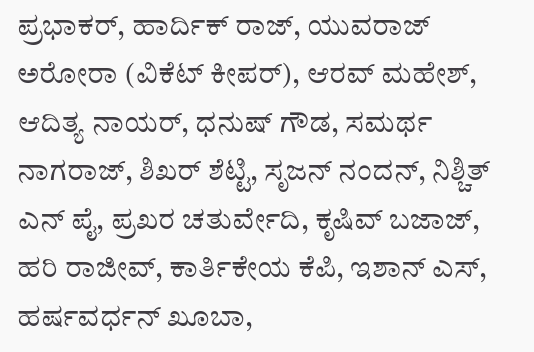ಪ್ರಭಾಕರ್, ಹಾರ್ದಿಕ್ ರಾಜ್, ಯುವರಾಜ್ ಅರೋರಾ (ವಿಕೆಟ್ ಕೀಪರ್), ಆರವ್ ಮಹೇಶ್, ಆದಿತ್ಯ ನಾಯರ್, ಧನುಷ್ ಗೌಡ, ಸಮರ್ಥ ನಾಗರಾಜ್, ಶಿಖರ್ ಶೆಟ್ಟಿ, ಸೃಜನ್ ನಂದನ್, ನಿಶ್ಚಿತ್ ಎನ್ ಪೈ, ಪ್ರಖರ ಚತುರ್ವೇದಿ, ಕೃಷಿವ್ ಬಜಾಜ್, ಹರಿ ರಾಜೀವ್, ಕಾರ್ತಿಕೇಯ ಕೆಪಿ, ಇಶಾನ್ ಎಸ್, ಹರ್ಷವರ್ಧನ್ ಖೂಬಾ,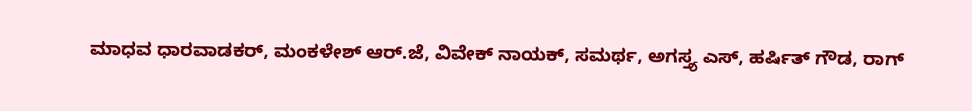ಮಾಧವ ಧಾರವಾಡಕರ್, ಮಂಕಳೇಶ್ ಆರ್.ಜೆ, ವಿವೇಕ್ ನಾಯಕ್, ಸಮರ್ಥ, ಅಗಸ್ತ್ಯ ಎಸ್, ಹರ್ಷಿತ್ ಗೌಡ, ರಾಗ್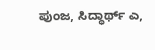ಪುಂಜ, ಸಿದ್ಧಾರ್ಥ್ ಎ,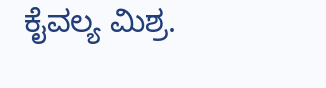ಕೈವಲ್ಯ ಮಿಶ್ರ.